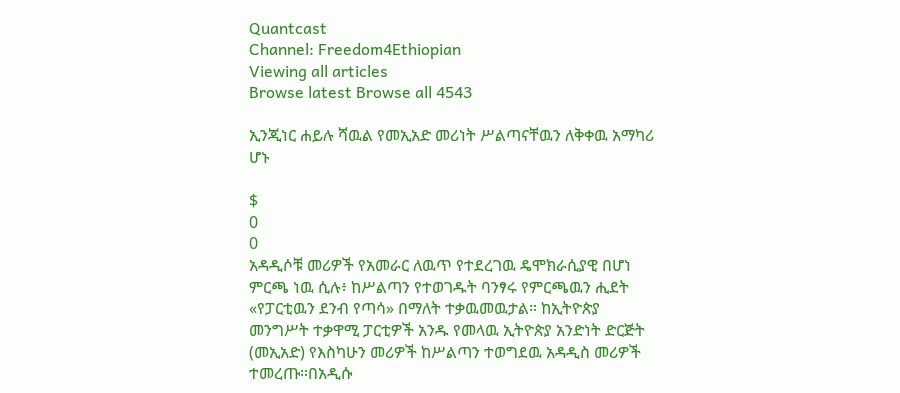Quantcast
Channel: Freedom4Ethiopian
Viewing all articles
Browse latest Browse all 4543

ኢንጂነር ሐይሉ ሻዉል የመኢአድ መሪነት ሥልጣናቸዉን ለቅቀዉ አማካሪ ሆኑ

$
0
0
አዳዲሶቹ መሪዎች የአመራር ለዉጥ የተደረገዉ ዴሞክራሲያዊ በሆነ ምርጫ ነዉ ሲሉ፥ ከሥልጣን የተወገዱት ባንፃሩ የምርጫዉን ሒደት «የፓርቲዉን ደንብ የጣሳ» በማለት ተቃዉመዉታል። ከኢትዮጵያ መንግሥት ተቃዋሚ ፓርቲዎች አንዱ የመላዉ ኢትዮጵያ አንድነት ድርጅት (መኢአድ) የእስካሁን መሪዎች ከሥልጣን ተወግደዉ አዳዲስ መሪዎች ተመረጡ።በአዲሱ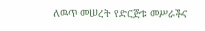ለዉጥ መሠረት የድርጅቱ መሥራችና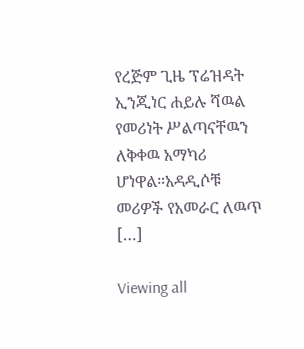የረጅም ጊዜ ፕሬዝዳት ኢንጂነር ሐይሉ ሻዉል የመሪነት ሥልጣናቸዉን ለቅቀዉ አማካሪ ሆነዋል።አዳዲሶቹ መሪዎች የአመራር ለዉጥ […]

Viewing all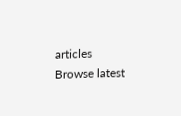articles
Browse latest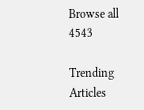Browse all 4543

Trending Articles